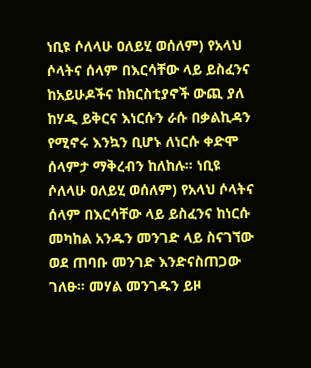ነቢዩ ሶለላሁ ዐለይሂ ወሰለም) የአላህ ሶላትና ሰላም በእርሳቸው ላይ ይስፈንና ከአይሁዶችና ከክርስቲያኖች ውጪ ያለ ከሃዲ ይቅርና እነርሱን ራሱ በቃልኪዳን የሚኖሩ እንኳን ቢሆኑ ለነርሱ ቀድሞ ሰላምታ ማቅረብን ከለከሉ። ነቢዩ ሶለላሁ ዐለይሂ ወሰለም) የአላህ ሶላትና ሰላም በእርሳቸው ላይ ይስፈንና ከነርሱ መካከል አንዱን መንገድ ላይ ስናገኘው ወደ ጠባቡ መንገድ እንድናስጠጋው ገለፁ። መሃል መንገዱን ይዞ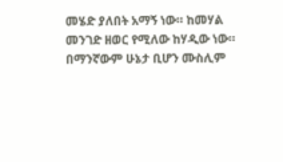መሄድ ያለበት አማኝ ነው። ከመሃል መንገድ ዘወር የሚለው ከሃዲው ነው። በማንኛውም ሁኔታ ቢሆን ሙስሊም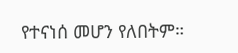የተናነሰ መሆን የለበትም።